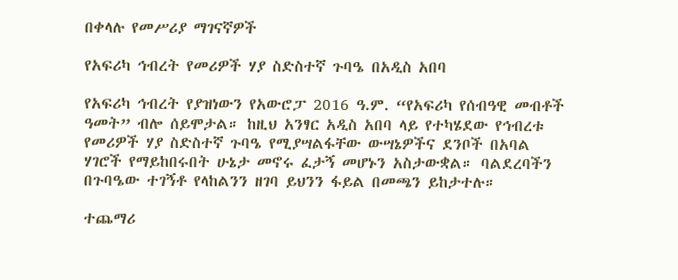በቀላሉ የመሥሪያ ማገናኛዎች

የአፍሪካ ኅብረት የመሪዎች ሃያ ስድስተኛ ጉባዔ በአዲስ አበባ

የአፍሪካ ኅብረት የያዝነውን የአውሮፓ 2016 ዓ.ም. “የአፍሪካ የሰብዓዊ መብቶች ዓመት” ብሎ ሰይሞታል። ከዚህ አንፃር አዲስ አበባ ላይ የተካሄደው የኅብረቱ የመሪዎች ሃያ ስድስተኛ ጉባዔ የሚያሣልፋቸው ውሣኔዎችና ደንቦች በአባል ሃገሮች የማይከበሩበት ሁኔታ መኖሩ ፈታኝ መሆኑን አስታውቋል። ባልደረባችን በጉባዔው ተገኝቶ የላከልንን ዘገባ ይህንን ፋይል በመጫን ይከታተሉ።

ተጨማሪ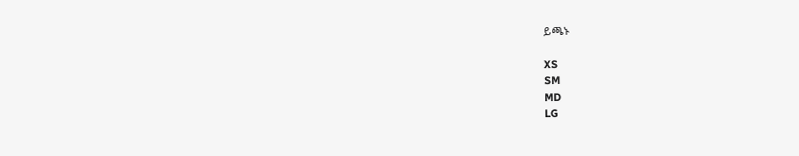ይጫኑ

XS
SM
MD
LG